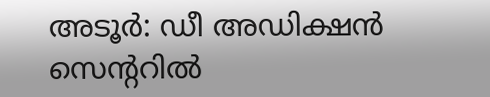അടൂർ: ഡീ അഡിക്ഷൻ സെന്ററിൽ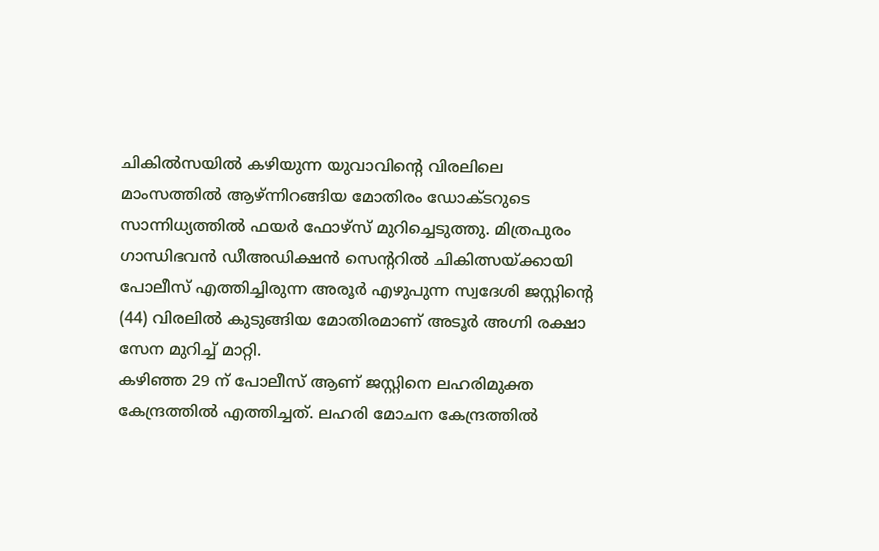ചികിൽസയിൽ കഴിയുന്ന യുവാവിന്റെ വിരലിലെ മാംസത്തിൽ ആഴ്ന്നിറങ്ങിയ മോതിരം ഡോക്ടറുടെ സാന്നിധ്യത്തിൽ ഫയർ ഫോഴ്സ് മുറിച്ചെടുത്തു. മിത്രപുരം ഗാന്ധിഭവൻ ഡീഅഡിക്ഷൻ സെന്ററിൽ ചികിത്സയ്ക്കായി പോലീസ് എത്തിച്ചിരുന്ന അരൂർ എഴുപുന്ന സ്വദേശി ജസ്റ്റിന്റെ (44) വിരലിൽ കുടുങ്ങിയ മോതിരമാണ് അടൂർ അഗ്നി രക്ഷാ സേന മുറിച്ച് മാറ്റി.
കഴിഞ്ഞ 29 ന് പോലീസ് ആണ് ജസ്റ്റിനെ ലഹരിമുക്ത കേന്ദ്രത്തിൽ എത്തിച്ചത്. ലഹരി മോചന കേന്ദ്രത്തിൽ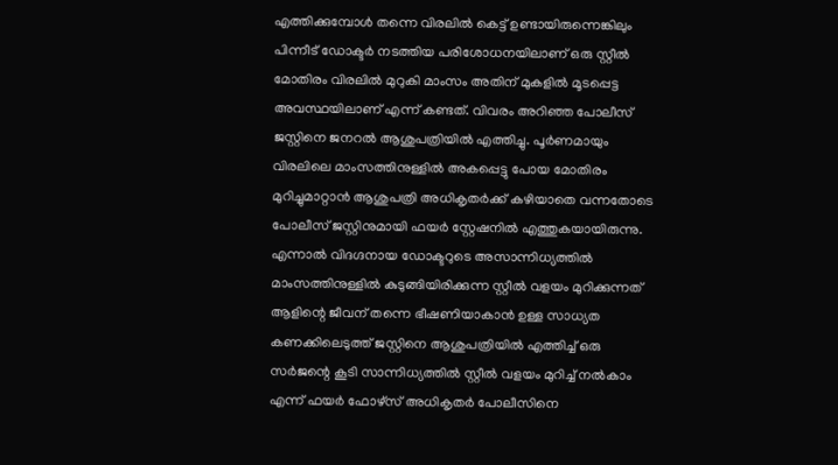എത്തിക്കുമ്പോൾ തന്നെ വിരലിൽ കെട്ട് ഉണ്ടായിരുന്നെങ്കിലും പിന്നീട് ഡോക്ടർ നടത്തിയ പരിശോധനയിലാണ് ഒരു സ്റ്റീൽ മോതിരം വിരലിൽ മുറുകി മാംസം അതിന് മുകളിൽ മൂടപ്പെട്ട അവസ്ഥയിലാണ് എന്ന് കണ്ടത്. വിവരം അറിഞ്ഞ പോലീസ് ജസ്റ്റിനെ ജനറൽ ആശുപത്രിയിൽ എത്തിച്ചു. പൂർണമായും വിരലിലെ മാംസത്തിനുള്ളിൽ അകപ്പെട്ടു പോയ മോതിരം മുറിച്ചുമാറ്റാൻ ആശുപത്രി അധികൃതർക്ക് കഴിയാതെ വന്നതോടെ പോലീസ് ജസ്റ്റിനുമായി ഫയർ സ്റ്റേഷനിൽ എത്തുകയായിരുന്നു. എന്നാൽ വിദഗ്ദനായ ഡോക്ടറുടെ അസാന്നിധ്യത്തിൽ മാംസത്തിനുള്ളിൽ കുടുങ്ങിയിരിക്കുന്ന സ്റ്റീൽ വളയം മുറിക്കുന്നത് ആളിന്റെ ജീവന് തന്നെ ഭീഷണിയാകാൻ ഉള്ള സാധ്യത കണക്കിലെടുത്ത് ജസ്റ്റിനെ ആശുപത്രിയിൽ എത്തിച്ച് ഒരു സർജന്റെ കൂടി സാന്നിധ്യത്തിൽ സ്റ്റീൽ വളയം മുറിച്ച് നൽകാം എന്ന് ഫയർ ഫോഴ്സ് അധികൃതർ പോലീസിനെ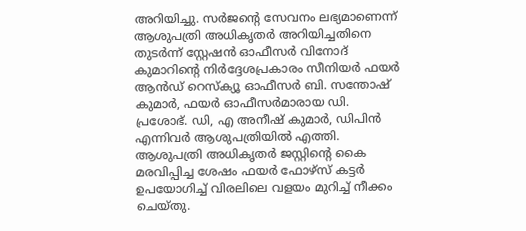അറിയിച്ചു. സർജന്റെ സേവനം ലഭ്യമാണെന്ന് ആശുപത്രി അധികൃതർ അറിയിച്ചതിനെ തുടർന്ന് സ്റ്റേഷൻ ഓഫീസർ വിനോദ് കുമാറിന്റെ നിർദ്ദേശപ്രകാരം സീനിയർ ഫയർ ആൻഡ് റെസ്ക്യൂ ഓഫീസർ ബി. സന്തോഷ് കുമാർ, ഫയർ ഓഫീസർമാരായ ഡി. പ്രശോഭ്. ഡി, എ അനീഷ് കുമാർ, ഡിപിൻ എന്നിവർ ആശുപത്രിയിൽ എത്തി. ആശുപത്രി അധികൃതർ ജസ്റ്റിന്റെ കൈ മരവിപ്പിച്ച ശേഷം ഫയർ ഫോഴ്സ് കട്ടർ ഉപയോഗിച്ച് വിരലിലെ വളയം മുറിച്ച് നീക്കം ചെയ്തു.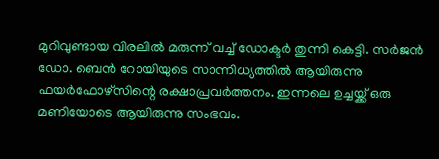മുറിവുണ്ടായ വിരലിൽ മരുന്ന് വച്ച് ഡോക്ടർ തുന്നി കെട്ടി. സർജൻ ഡോ. ബെൻ റോയിയുടെ സാന്നിധ്യത്തിൽ ആയിരുന്നു ഫയർഫോഴ്സിന്റെ രക്ഷാപ്രവർത്തനം. ഇന്നലെ ഉച്ചയ്ക്ക് ഒരു മണിയോടെ ആയിരുന്നു സംഭവം.